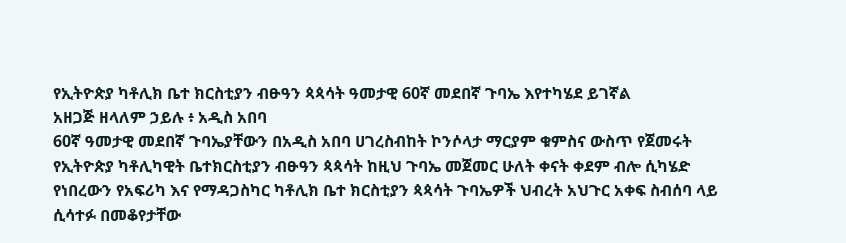የኢትዮጵያ ካቶሊክ ቤተ ክርስቲያን ብፁዓን ጳጳሳት ዓመታዊ 60ኛ መደበኛ ጉባኤ እየተካሄደ ይገኛል
አዘጋጅ ዘላለም ኃይሉ ፥ አዲስ አበባ
60ኛ ዓመታዊ መደበኛ ጉባኤያቸውን በአዲስ አበባ ሀገረስብከት ኮንሶላታ ማርያም ቁምስና ውስጥ የጀመሩት የኢትዮጵያ ካቶሊካዊት ቤተክርስቲያን ብፁዓን ጳጳሳት ከዚህ ጉባኤ መጀመር ሁለት ቀናት ቀደም ብሎ ሲካሄድ የነበረውን የአፍሪካ እና የማዳጋስካር ካቶሊክ ቤተ ክርስቲያን ጳጳሳት ጉባኤዎች ህብረት አህጉር አቀፍ ስብሰባ ላይ ሲሳተፉ በመቆየታቸው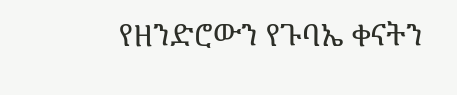የዘንድሮውን የጉባኤ ቀናትን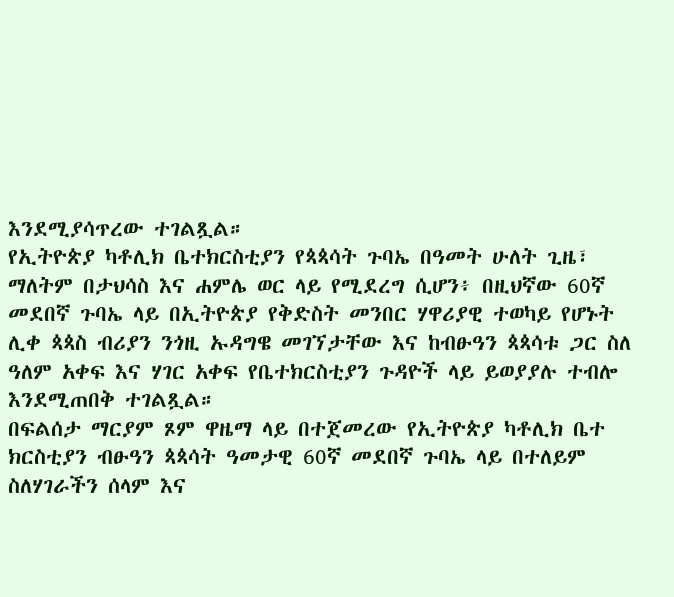እንደሚያሳጥረው ተገልጿል።
የኢትዮጵያ ካቶሊክ ቤተክርስቲያን የጳጳሳት ጉባኤ በዓመት ሁለት ጊዜ፣ ማለትም በታህሳስ እና ሐምሌ ወር ላይ የሚደረግ ሲሆን፥ በዚህኛው 60ኛ መደበኛ ጉባኤ ላይ በኢትዮጵያ የቅድስት መንበር ሃዋሪያዊ ተወካይ የሆኑት ሊቀ ጳጳስ ብሪያን ንጎዚ ኡዳግዌ መገኘታቸው እና ከብፁዓን ጳጳሳቱ ጋር ስለ ዓለም አቀፍ እና ሃገር አቀፍ የቤተክርስቲያን ጉዳዮች ላይ ይወያያሉ ተብሎ እንደሚጠበቅ ተገልጿል።
በፍልሰታ ማርያም ጾም ዋዜማ ላይ በተጀመረው የኢትዮጵያ ካቶሊክ ቤተ ክርስቲያን ብፁዓን ጳጳሳት ዓመታዊ 60ኛ መደበኛ ጉባኤ ላይ በተለይም ስለሃገራችን ሰላም እና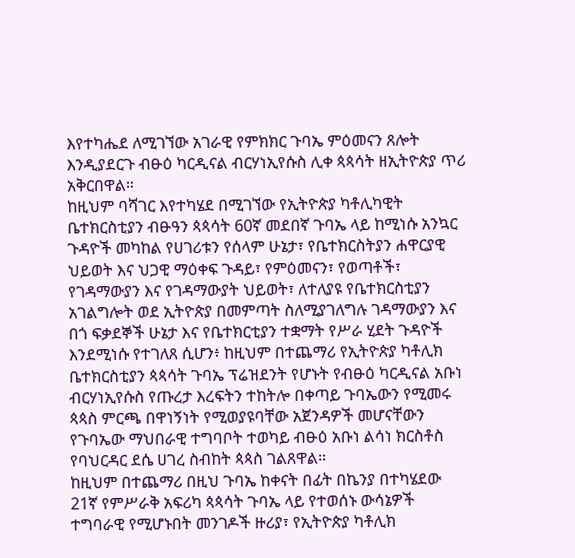እየተካሔደ ለሚገኘው አገራዊ የምክክር ጉባኤ ምዕመናን ጸሎት እንዲያደርጉ ብፁዕ ካርዲናል ብርሃነኢየሱስ ሊቀ ጳጳሳት ዘኢትዮጵያ ጥሪ አቅርበዋል።
ከዚህም ባሻገር እየተካሄደ በሚገኘው የኢትዮጵያ ካቶሊካዊት ቤተክርስቲያን ብፁዓን ጳጳሳት 60ኛ መደበኛ ጉባኤ ላይ ከሚነሱ አንኳር ጉዳዮች መካከል የሀገሪቱን የሰላም ሁኔታ፣ የቤተክርስትያን ሐዋርያዊ ህይወት እና ህጋዊ ማዕቀፍ ጉዳይ፣ የምዕመናን፣ የወጣቶች፣ የገዳማውያን እና የገዳማውያት ህይወት፣ ለተለያዩ የቤተክርስቲያን አገልግሎት ወደ ኢትዮጵያ በመምጣት ስለሚያገለግሉ ገዳማውያን እና በጎ ፍቃደኞች ሁኔታ እና የቤተክርቲያን ተቋማት የሥራ ሂደት ጉዳዮች እንደሚነሱ የተገለጸ ሲሆን፥ ከዚህም በተጨማሪ የኢትዮጵያ ካቶሊክ ቤተክርስቲያን ጳጳሳት ጉባኤ ፕሬዝደንት የሆኑት የብፁዕ ካርዲናል አቡነ ብርሃነኢየሱስ የጡረታ እረፍትን ተከትሎ በቀጣይ ጉባኤውን የሚመሩ ጳጳስ ምርጫ በዋነኝነት የሚወያዩባቸው አጀንዳዎች መሆናቸውን የጉባኤው ማህበራዊ ተግባቦት ተወካይ ብፁዕ አቡነ ልሳነ ክርስቶስ የባህርዳር ደሴ ሀገረ ስብከት ጳጳስ ገልጸዋል።
ከዚህም በተጨማሪ በዚህ ጉባኤ ከቀናት በፊት በኬንያ በተካሄደው 21ኛ የምሥራቅ አፍሪካ ጳጳሳት ጉባኤ ላይ የተወሰኑ ውሳኔዎች ተግባራዊ የሚሆኑበት መንገዶች ዙሪያ፣ የኢትዮጵያ ካቶሊክ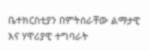ቤተክርስቲያን በምትሰራቸው ልማታዊ እና ሃዋሪያዊ ተግባራት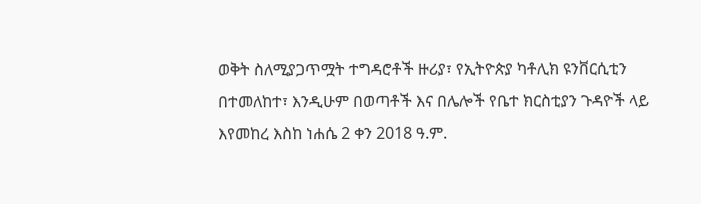ወቅት ስለሚያጋጥሟት ተግዳሮቶች ዙሪያ፣ የኢትዮጵያ ካቶሊክ ዩንቨርሲቲን በተመለከተ፣ እንዲሁም በወጣቶች እና በሌሎች የቤተ ክርስቲያን ጉዳዮች ላይ እየመከረ እስከ ነሐሴ 2 ቀን 2018 ዓ.ም.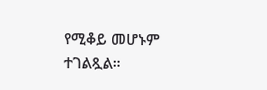የሚቆይ መሆኑም ተገልጿል።